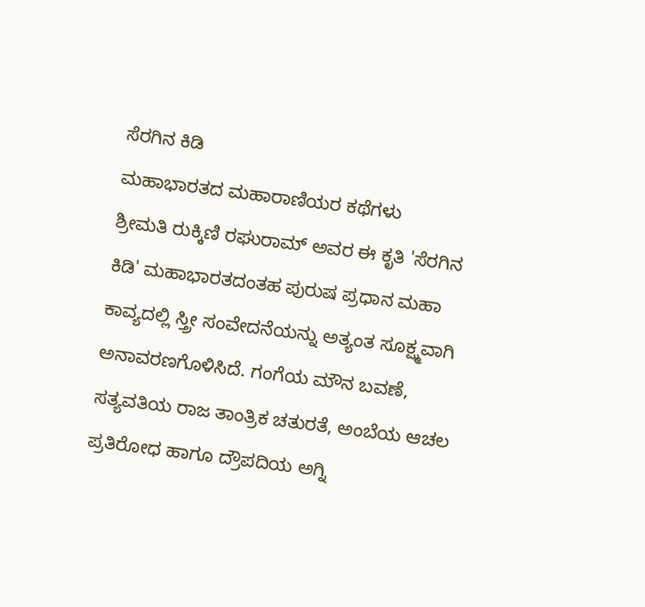ಸೆರಗಿನ ಕಿಡಿ
ಮಹಾಭಾರತದ ಮಹಾರಾಣಿಯರ ಕಥೆಗಳು
ಶ್ರೀಮತಿ ರುಕ್ಕಿಣಿ ರಘುರಾಮ್ ಅವರ ಈ ಕೃತಿ 'ಸೆರಗಿನ ಕಿಡಿ' ಮಹಾಭಾರತದಂತಹ ಪುರುಷ ಪ್ರಧಾನ ಮಹಾ ಕಾವ್ಯದಲ್ಲಿ ಸ್ತ್ರೀ ಸಂವೇದನೆಯನ್ನು ಅತ್ಯಂತ ಸೂಕ್ಷ್ಮವಾಗಿ ಅನಾವರಣಗೊಳಿಸಿದೆ. ಗಂಗೆಯ ಮೌನ ಬವಣೆ, ಸತ್ಯವತಿಯ ರಾಜ ತಾಂತ್ರಿಕ ಚತುರತೆ, ಅಂಬೆಯ ಆಚಲ ಪ್ರತಿರೋಧ ಹಾಗೂ ದ್ರೌಪದಿಯ ಅಗ್ನಿ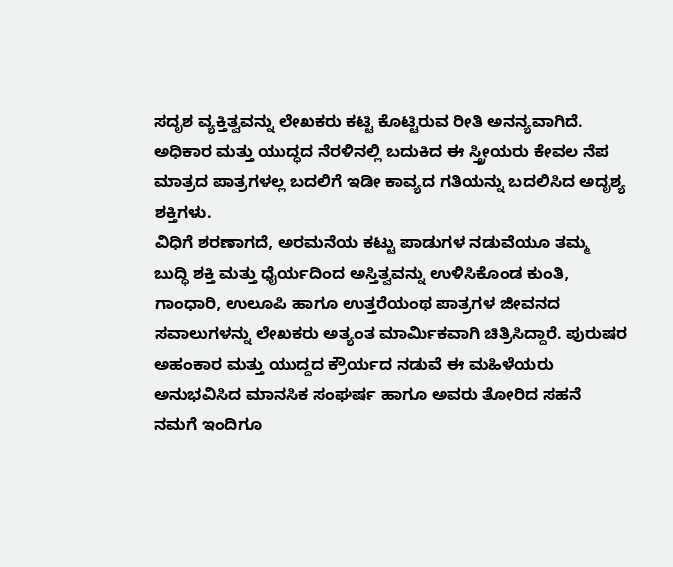ಸದೃಶ ವ್ಯಕ್ತಿತ್ವವನ್ನು ಲೇಖಕರು ಕಟ್ಟಿ ಕೊಟ್ಟಿರುವ ರೀತಿ ಅನನ್ಯವಾಗಿದೆ. ಅಧಿಕಾರ ಮತ್ತು ಯುದ್ಧದ ನೆರಳಿನಲ್ಲಿ ಬದುಕಿದ ಈ ಸ್ತ್ರೀಯರು ಕೇವಲ ನೆಪ ಮಾತ್ರದ ಪಾತ್ರಗಳಲ್ಲ ಬದಲಿಗೆ ಇಡೀ ಕಾವ್ಯದ ಗತಿಯನ್ನು ಬದಲಿಸಿದ ಅದೃಶ್ಯ ಶಕ್ತಿಗಳು.
ವಿಧಿಗೆ ಶರಣಾಗದೆ, ಅರಮನೆಯ ಕಟ್ಟು ಪಾಡುಗಳ ನಡುವೆಯೂ ತಮ್ಮ ಬುದ್ಧಿ ಶಕ್ತಿ ಮತ್ತು ಧೈರ್ಯದಿಂದ ಅಸ್ತಿತ್ವವನ್ನು ಉಳಿಸಿಕೊಂಡ ಕುಂತಿ, ಗಾಂಧಾರಿ, ಉಲೂಪಿ ಹಾಗೂ ಉತ್ತರೆಯಂಥ ಪಾತ್ರಗಳ ಜೀವನದ ಸವಾಲುಗಳನ್ನು ಲೇಖಕರು ಅತ್ಯಂತ ಮಾರ್ಮಿಕವಾಗಿ ಚಿತ್ರಿಸಿದ್ದಾರೆ. ಪುರುಷರ ಅಹಂಕಾರ ಮತ್ತು ಯುದ್ದದ ಕ್ರೌರ್ಯದ ನಡುವೆ ಈ ಮಹಿಳೆಯರು ಅನುಭವಿಸಿದ ಮಾನಸಿಕ ಸಂಘರ್ಷ ಹಾಗೂ ಅವರು ತೋರಿದ ಸಹನೆ ನಮಗೆ ಇಂದಿಗೂ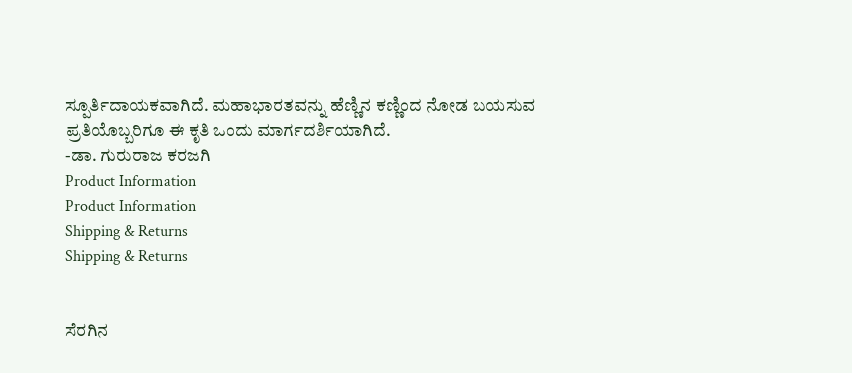ಸ್ಪೂರ್ತಿದಾಯಕವಾಗಿದೆ. ಮಹಾಭಾರತವನ್ನು ಹೆಣ್ಣಿನ ಕಣ್ಣಿಂದ ನೋಡ ಬಯಸುವ ಪ್ರತಿಯೊಬ್ಬರಿಗೂ ಈ ಕೃತಿ ಒಂದು ಮಾರ್ಗದರ್ಶಿಯಾಗಿದೆ.
-ಡಾ. ಗುರುರಾಜ ಕರಜಗಿ
Product Information
Product Information
Shipping & Returns
Shipping & Returns


ಸೆರಗಿನ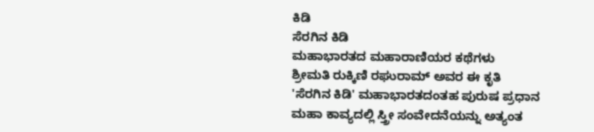ಕಿಡಿ
ಸೆರಗಿನ ಕಿಡಿ
ಮಹಾಭಾರತದ ಮಹಾರಾಣಿಯರ ಕಥೆಗಳು
ಶ್ರೀಮತಿ ರುಕ್ಕಿಣಿ ರಘುರಾಮ್ ಅವರ ಈ ಕೃತಿ 'ಸೆರಗಿನ ಕಿಡಿ' ಮಹಾಭಾರತದಂತಹ ಪುರುಷ ಪ್ರಧಾನ ಮಹಾ ಕಾವ್ಯದಲ್ಲಿ ಸ್ತ್ರೀ ಸಂವೇದನೆಯನ್ನು ಅತ್ಯಂತ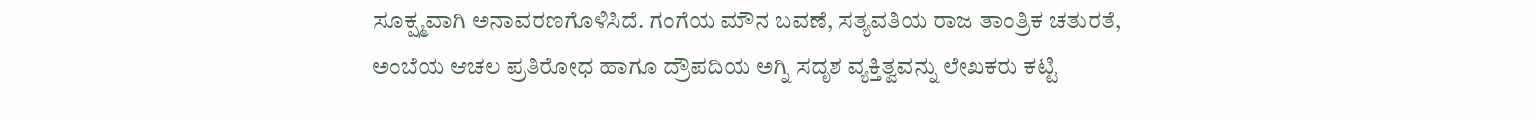ಸೂಕ್ಷ್ಮವಾಗಿ ಅನಾವರಣಗೊಳಿಸಿದೆ. ಗಂಗೆಯ ಮೌನ ಬವಣೆ, ಸತ್ಯವತಿಯ ರಾಜ ತಾಂತ್ರಿಕ ಚತುರತೆ, ಅಂಬೆಯ ಆಚಲ ಪ್ರತಿರೋಧ ಹಾಗೂ ದ್ರೌಪದಿಯ ಅಗ್ನಿ ಸದೃಶ ವ್ಯಕ್ತಿತ್ವವನ್ನು ಲೇಖಕರು ಕಟ್ಟಿ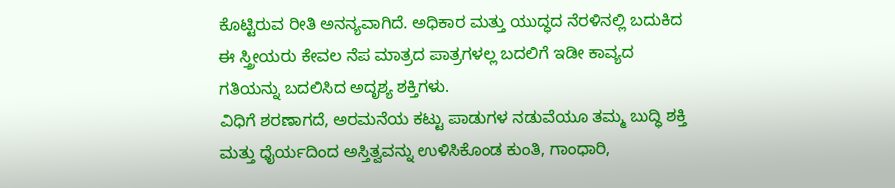ಕೊಟ್ಟಿರುವ ರೀತಿ ಅನನ್ಯವಾಗಿದೆ. ಅಧಿಕಾರ ಮತ್ತು ಯುದ್ಧದ ನೆರಳಿನಲ್ಲಿ ಬದುಕಿದ ಈ ಸ್ತ್ರೀಯರು ಕೇವಲ ನೆಪ ಮಾತ್ರದ ಪಾತ್ರಗಳಲ್ಲ ಬದಲಿಗೆ ಇಡೀ ಕಾವ್ಯದ ಗತಿಯನ್ನು ಬದಲಿಸಿದ ಅದೃಶ್ಯ ಶಕ್ತಿಗಳು.
ವಿಧಿಗೆ ಶರಣಾಗದೆ, ಅರಮನೆಯ ಕಟ್ಟು ಪಾಡುಗಳ ನಡುವೆಯೂ ತಮ್ಮ ಬುದ್ಧಿ ಶಕ್ತಿ ಮತ್ತು ಧೈರ್ಯದಿಂದ ಅಸ್ತಿತ್ವವನ್ನು ಉಳಿಸಿಕೊಂಡ ಕುಂತಿ, ಗಾಂಧಾರಿ,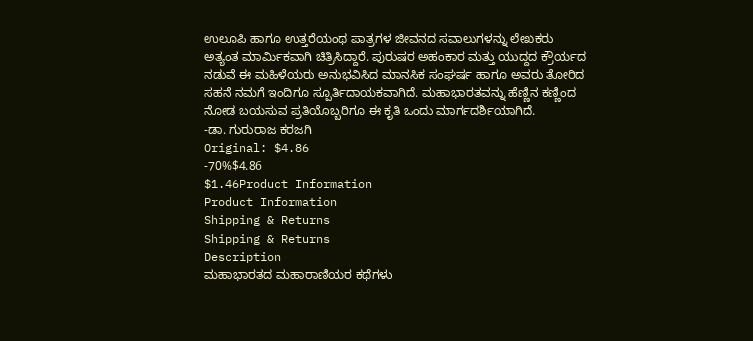ಉಲೂಪಿ ಹಾಗೂ ಉತ್ತರೆಯಂಥ ಪಾತ್ರಗಳ ಜೀವನದ ಸವಾಲುಗಳನ್ನು ಲೇಖಕರು ಅತ್ಯಂತ ಮಾರ್ಮಿಕವಾಗಿ ಚಿತ್ರಿಸಿದ್ದಾರೆ. ಪುರುಷರ ಅಹಂಕಾರ ಮತ್ತು ಯುದ್ದದ ಕ್ರೌರ್ಯದ ನಡುವೆ ಈ ಮಹಿಳೆಯರು ಅನುಭವಿಸಿದ ಮಾನಸಿಕ ಸಂಘರ್ಷ ಹಾಗೂ ಅವರು ತೋರಿದ ಸಹನೆ ನಮಗೆ ಇಂದಿಗೂ ಸ್ಪೂರ್ತಿದಾಯಕವಾಗಿದೆ. ಮಹಾಭಾರತವನ್ನು ಹೆಣ್ಣಿನ ಕಣ್ಣಿಂದ ನೋಡ ಬಯಸುವ ಪ್ರತಿಯೊಬ್ಬರಿಗೂ ಈ ಕೃತಿ ಒಂದು ಮಾರ್ಗದರ್ಶಿಯಾಗಿದೆ.
-ಡಾ. ಗುರುರಾಜ ಕರಜಗಿ
Original: $4.86
-70%$4.86
$1.46Product Information
Product Information
Shipping & Returns
Shipping & Returns
Description
ಮಹಾಭಾರತದ ಮಹಾರಾಣಿಯರ ಕಥೆಗಳು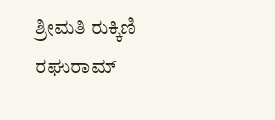ಶ್ರೀಮತಿ ರುಕ್ಕಿಣಿ ರಘುರಾಮ್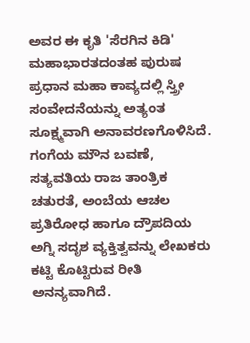ಅವರ ಈ ಕೃತಿ 'ಸೆರಗಿನ ಕಿಡಿ' ಮಹಾಭಾರತದಂತಹ ಪುರುಷ ಪ್ರಧಾನ ಮಹಾ ಕಾವ್ಯದಲ್ಲಿ ಸ್ತ್ರೀ ಸಂವೇದನೆಯನ್ನು ಅತ್ಯಂತ ಸೂಕ್ಷ್ಮವಾಗಿ ಅನಾವರಣಗೊಳಿಸಿದೆ. ಗಂಗೆಯ ಮೌನ ಬವಣೆ, ಸತ್ಯವತಿಯ ರಾಜ ತಾಂತ್ರಿಕ ಚತುರತೆ, ಅಂಬೆಯ ಆಚಲ ಪ್ರತಿರೋಧ ಹಾಗೂ ದ್ರೌಪದಿಯ ಅಗ್ನಿ ಸದೃಶ ವ್ಯಕ್ತಿತ್ವವನ್ನು ಲೇಖಕರು ಕಟ್ಟಿ ಕೊಟ್ಟಿರುವ ರೀತಿ ಅನನ್ಯವಾಗಿದೆ.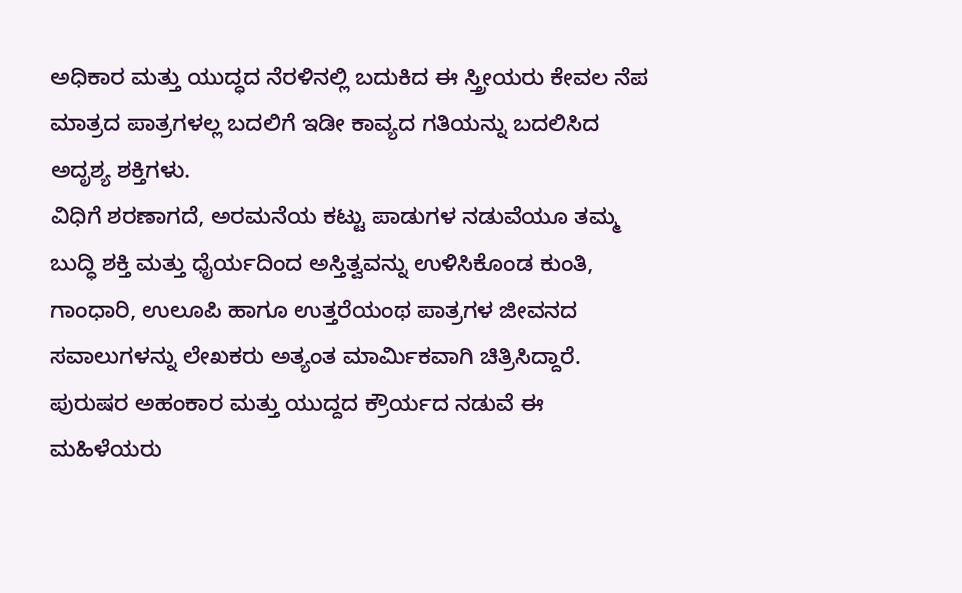ಅಧಿಕಾರ ಮತ್ತು ಯುದ್ಧದ ನೆರಳಿನಲ್ಲಿ ಬದುಕಿದ ಈ ಸ್ತ್ರೀಯರು ಕೇವಲ ನೆಪ ಮಾತ್ರದ ಪಾತ್ರಗಳಲ್ಲ ಬದಲಿಗೆ ಇಡೀ ಕಾವ್ಯದ ಗತಿಯನ್ನು ಬದಲಿಸಿದ ಅದೃಶ್ಯ ಶಕ್ತಿಗಳು.
ವಿಧಿಗೆ ಶರಣಾಗದೆ, ಅರಮನೆಯ ಕಟ್ಟು ಪಾಡುಗಳ ನಡುವೆಯೂ ತಮ್ಮ ಬುದ್ಧಿ ಶಕ್ತಿ ಮತ್ತು ಧೈರ್ಯದಿಂದ ಅಸ್ತಿತ್ವವನ್ನು ಉಳಿಸಿಕೊಂಡ ಕುಂತಿ, ಗಾಂಧಾರಿ, ಉಲೂಪಿ ಹಾಗೂ ಉತ್ತರೆಯಂಥ ಪಾತ್ರಗಳ ಜೀವನದ ಸವಾಲುಗಳನ್ನು ಲೇಖಕರು ಅತ್ಯಂತ ಮಾರ್ಮಿಕವಾಗಿ ಚಿತ್ರಿಸಿದ್ದಾರೆ. ಪುರುಷರ ಅಹಂಕಾರ ಮತ್ತು ಯುದ್ದದ ಕ್ರೌರ್ಯದ ನಡುವೆ ಈ ಮಹಿಳೆಯರು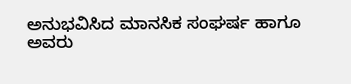ಅನುಭವಿಸಿದ ಮಾನಸಿಕ ಸಂಘರ್ಷ ಹಾಗೂ ಅವರು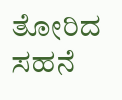ತೋರಿದ ಸಹನೆ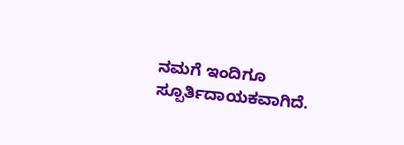ನಮಗೆ ಇಂದಿಗೂ ಸ್ಪೂರ್ತಿದಾಯಕವಾಗಿದೆ.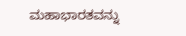ಮಹಾಭಾರತವನ್ನು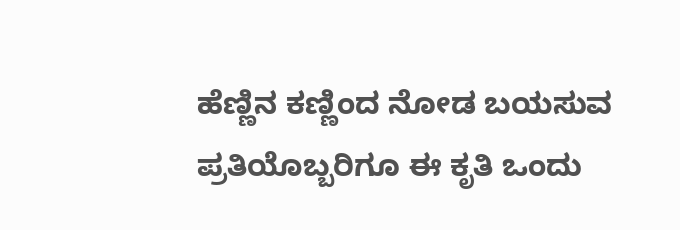ಹೆಣ್ಣಿನ ಕಣ್ಣಿಂದ ನೋಡ ಬಯಸುವ ಪ್ರತಿಯೊಬ್ಬರಿಗೂ ಈ ಕೃತಿ ಒಂದು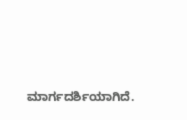ಮಾರ್ಗದರ್ಶಿಯಾಗಿದೆ.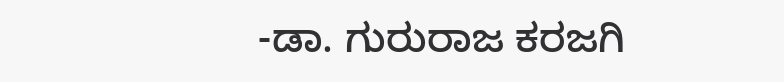-ಡಾ. ಗುರುರಾಜ ಕರಜಗಿ